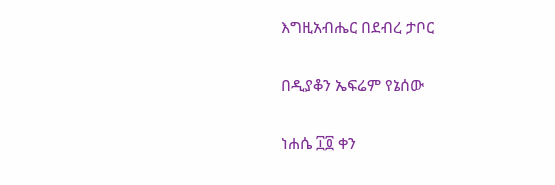እግዚአብሔር በደብረ ታቦር

በዲያቆን ኤፍሬም የኔሰው

ነሐሴ ፲፬ ቀን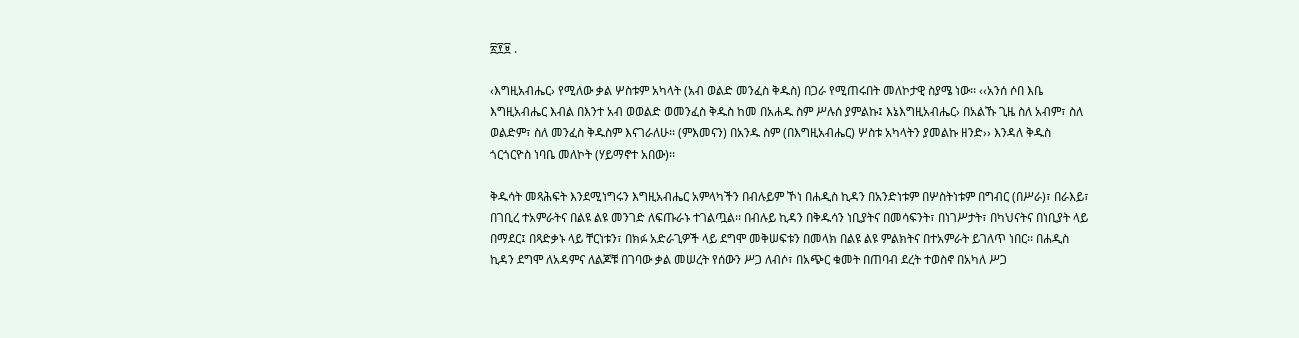፳፻፱ .

‹እግዚአብሔር› የሚለው ቃል ሦስቱም አካላት (አብ ወልድ መንፈስ ቅዱስ) በጋራ የሚጠሩበት መለኮታዊ ስያሜ ነው፡፡ ‹‹አንሰ ሶበ እቤ እግዚአብሔር እብል በእንተ አብ ወወልድ ወመንፈስ ቅዱስ ከመ በአሐዱ ስም ሥሉሰ ያምልኩ፤ እኔእግዚአብሔር› በአልኹ ጊዜ ስለ አብም፣ ስለ ወልድም፣ ስለ መንፈስ ቅዱስም እናገራለሁ፡፡ (ምእመናን) በአንዱ ስም (በእግዚአብሔር) ሦስቱ አካላትን ያመልኩ ዘንድ›› እንዳለ ቅዱስ ጎርጎርዮስ ነባቤ መለኮት (ሃይማኖተ አበው)፡፡

ቅዱሳት መጻሕፍት እንደሚነግሩን እግዚአብሔር አምላካችን በብሉይም ኾነ በሐዲስ ኪዳን በአንድነቱም በሦስትነቱም በግብር (በሥራ)፣ በራእይ፣ በገቢረ ተአምራትና በልዩ ልዩ መንገድ ለፍጡራኑ ተገልጧል፡፡ በብሉይ ኪዳን በቅዱሳን ነቢያትና በመሳፍንት፣ በነገሥታት፣ በካህናትና በነቢያት ላይ በማደር፤ በጻድቃኑ ላይ ቸርነቱን፣ በክፉ አድራጊዎች ላይ ደግሞ መቅሠፍቱን በመላክ በልዩ ልዩ ምልክትና በተአምራት ይገለጥ ነበር፡፡ በሐዲስ ኪዳን ደግሞ ለአዳምና ለልጆቹ በገባው ቃል መሠረት የሰውን ሥጋ ለብሶ፣ በአጭር ቁመት በጠባብ ደረት ተወስኖ በአካለ ሥጋ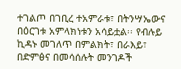ተገልጦ በገቢረ ተአምራቱ፣ በትንሣኤውና በዕርገቱ አምላክነቱን አሳይቷል፡፡ የብሉይ ኪዳኑ መገለጥ በምልክት፣ በራእይ፣ በድምፅና በመሳሰሉት መንገዶች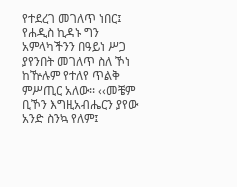የተደረገ መገለጥ ነበር፤ የሐዲስ ኪዳኑ ግን አምላካችንን በዓይነ ሥጋ ያየንበት መገለጥ ስለ ኾነ ከዅሉም የተለየ ጥልቅ ምሥጢር አለው፡፡ ‹‹መቼም ቢኾን እግዚአብሔርን ያየው አንድ ስንኳ የለም፤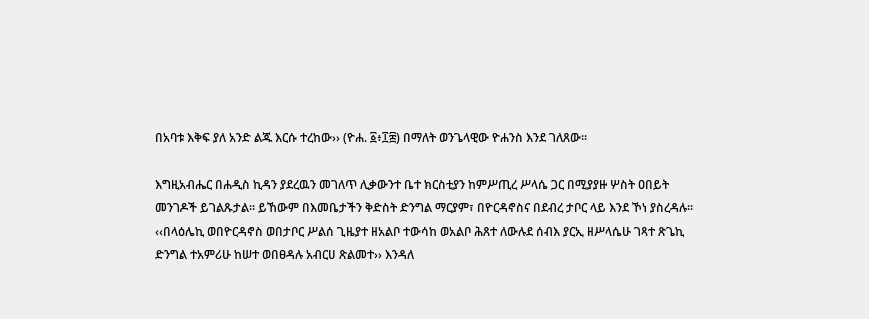በአባቱ እቅፍ ያለ አንድ ልጁ እርሱ ተረከው›› (ዮሐ. ፩፥፲፰) በማለት ወንጌላዊው ዮሐንስ እንደ ገለጸው፡፡

እግዚአብሔር በሐዲስ ኪዳን ያደረዉን መገለጥ ሊቃውንተ ቤተ ክርስቲያን ከምሥጢረ ሥላሴ ጋር በሚያያዙ ሦስት ዐበይት መንገዶች ይገልጹታል፡፡ ይኸውም በእመቤታችን ቅድስት ድንግል ማርያም፣ በዮርዳኖስና በደብረ ታቦር ላይ እንደ ኾነ ያስረዳሉ፡፡ ‹‹በላዕሌኪ ወበዮርዳኖስ ወበታቦር ሥልሰ ጊዜያተ ዘአልቦ ተውሳከ ወአልቦ ሕጸተ ለውሉደ ሰብእ ያርኢ ዘሥላሴሁ ገጻተ ጽጌኪ ድንግል ተአምሪሁ ከሠተ ወበፀዳሉ አብርሀ ጽልመተ›› እንዳለ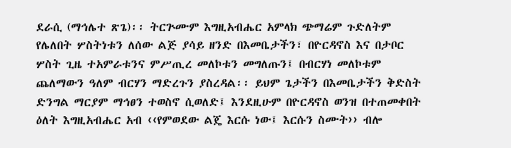ደራሲ (ማኅሌተ ጽጌ)፡፡ ትርጕሙም እግዚአብሔር አምላክ ጭማሬም ጉድለትም የሌለበት ሦስትነቱን ለሰው ልጅ ያሳይ ዘንድ በእመቤታችን፣ በዮርዳኖስ እና በታቦር ሦስት ጊዜ ተአምራቱንና ምሥጢረ መለኮቱን መግለጡን፤ በብርሃነ መለኮቱም ጨለማውን ዓለም ብርሃን ማድረጉን ያስረዳል፡፡ ይህም ጌታችን በእመቤታችን ቅድስት ድንግል ማርያም ማኅፀን ተወስኖ ሲወለድ፤ እንደዚሁም በዮርዳኖስ ወንዝ በተጠመቀበት ዕለት እግዚአብሔር አብ ‹‹የምወደው ልጄ እርሱ ነው፤ እርሱን ስሙት›› ብሎ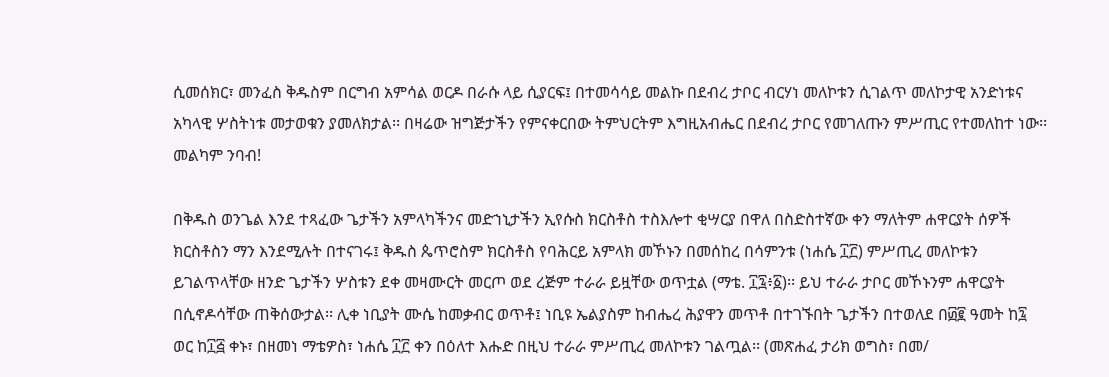ሲመሰክር፣ መንፈስ ቅዱስም በርግብ አምሳል ወርዶ በራሱ ላይ ሲያርፍ፤ በተመሳሳይ መልኩ በደብረ ታቦር ብርሃነ መለኮቱን ሲገልጥ መለኮታዊ አንድነቱና አካላዊ ሦስትነቱ መታወቁን ያመለክታል፡፡ በዛሬው ዝግጅታችን የምናቀርበው ትምህርትም እግዚአብሔር በደብረ ታቦር የመገለጡን ምሥጢር የተመለከተ ነው፡፡ መልካም ንባብ!

በቅዱስ ወንጌል እንደ ተጻፈው ጌታችን አምላካችንና መድኀኒታችን ኢየሱስ ክርስቶስ ተስእሎተ ቂሣርያ በዋለ በስድስተኛው ቀን ማለትም ሐዋርያት ሰዎች ክርስቶስን ማን እንደሚሉት በተናገሩ፤ ቅዱስ ጴጥሮስም ክርስቶስ የባሕርይ አምላክ መኾኑን በመሰከረ በሳምንቱ (ነሐሴ ፲፫) ምሥጢረ መለኮቱን ይገልጥላቸው ዘንድ ጌታችን ሦስቱን ደቀ መዛሙርት መርጦ ወደ ረጅም ተራራ ይዟቸው ወጥቷል (ማቴ. ፲፯፥፩)፡፡ ይህ ተራራ ታቦር መኾኑንም ሐዋርያት በሲኖዶሳቸው ጠቅሰውታል፡፡ ሊቀ ነቢያት ሙሴ ከመቃብር ወጥቶ፤ ነቢዩ ኤልያስም ከብሔረ ሕያዋን መጥቶ በተገኙበት ጌታችን በተወለደ በ፴፪ ዓመት ከ፯ ወር ከ፲፭ ቀኑ፣ በዘመነ ማቴዎስ፣ ነሐሴ ፲፫ ቀን በዕለተ እሑድ በዚህ ተራራ ምሥጢረ መለኮቱን ገልጧል፡፡ (መጽሐፈ ታሪክ ወግስ፣ በመ/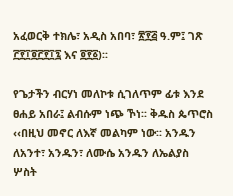አፈወርቅ ተክሌ፣ አዲስ አበባ፣ ፳፻፭ ዓ.ም፤ ገጽ ፫፻፲፬፫፻፲፯ እና ፬፻፩)፡፡

የጌታችን ብርሃነ መለኮቱ ሲገለጥም ፊቱ እንደ ፀሐይ አበራ፤ ልብሱም ነጭ ኾነ፡፡ ቅዱስ ጴጥሮስ ‹‹በዚህ መኖር ለእኛ መልካም ነው፡፡ አንዱን ለአንተ፣ አንዱን፣ ለሙሴ አንዱን ለኤልያስ ሦስት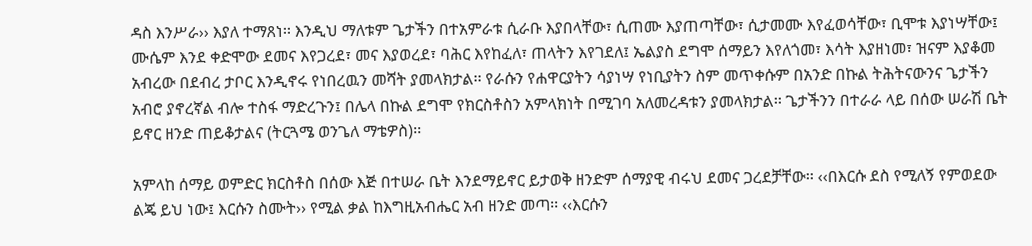ዳስ እንሥራ›› እያለ ተማጸነ፡፡ እንዲህ ማለቱም ጌታችን በተአምራቱ ሲራቡ እያበላቸው፣ ሲጠሙ እያጠጣቸው፣ ሲታመሙ እየፈወሳቸው፣ ቢሞቱ እያነሣቸው፤ ሙሴም እንደ ቀድሞው ደመና እየጋረደ፣ መና እያወረደ፣ ባሕር እየከፈለ፣ ጠላትን እየገደለ፤ ኤልያስ ደግሞ ሰማይን እየለጎመ፣ እሳት እያዘነመ፣ ዝናም እያቆመ አብረው በደብረ ታቦር እንዲኖሩ የነበረዉን መሻት ያመላክታል፡፡ የራሱን የሐዋርያትን ሳያነሣ የነቢያትን ስም መጥቀሱም በአንድ በኩል ትሕትናውንና ጌታችን አብሮ ያኖረኛል ብሎ ተስፋ ማድረጉን፤ በሌላ በኩል ደግሞ የክርስቶስን አምላክነት በሚገባ አለመረዳቱን ያመላክታል፡፡ ጌታችንን በተራራ ላይ በሰው ሠራሽ ቤት ይኖር ዘንድ ጠይቆታልና (ትርጓሜ ወንጌለ ማቴዎስ)፡፡

አምላከ ሰማይ ወምድር ክርስቶስ በሰው እጅ በተሠራ ቤት እንደማይኖር ይታወቅ ዘንድም ሰማያዊ ብሩህ ደመና ጋረደቻቸው፡፡ ‹‹በእርሱ ደስ የሚለኝ የምወደው ልጄ ይህ ነው፤ እርሱን ስሙት›› የሚል ቃል ከእግዚአብሔር አብ ዘንድ መጣ፡፡ ‹‹እርሱን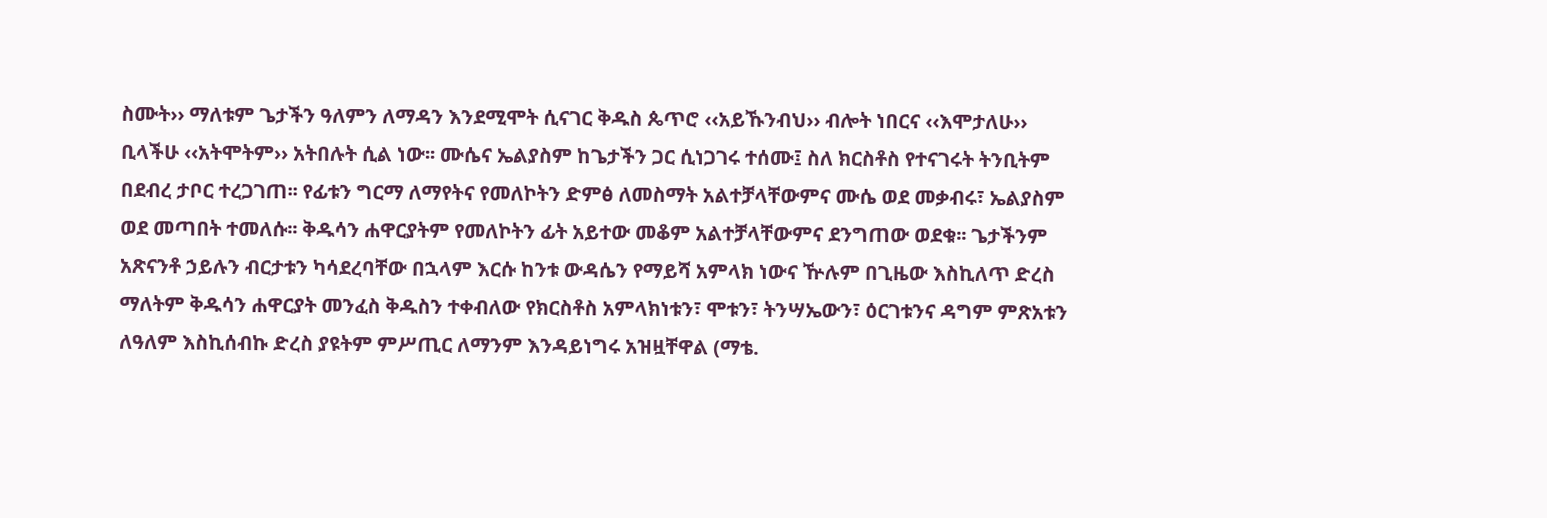ስሙት›› ማለቱም ጌታችን ዓለምን ለማዳን እንደሚሞት ሲናገር ቅዱስ ጴጥሮ ‹‹አይኹንብህ›› ብሎት ነበርና ‹‹እሞታለሁ›› ቢላችሁ ‹‹አትሞትም›› አትበሉት ሲል ነው፡፡ ሙሴና ኤልያስም ከጌታችን ጋር ሲነጋገሩ ተሰሙ፤ ስለ ክርስቶስ የተናገሩት ትንቢትም በደብረ ታቦር ተረጋገጠ፡፡ የፊቱን ግርማ ለማየትና የመለኮትን ድምፅ ለመስማት አልተቻላቸውምና ሙሴ ወደ መቃብሩ፣ ኤልያስም ወደ መጣበት ተመለሱ፡፡ ቅዱሳን ሐዋርያትም የመለኮትን ፊት አይተው መቆም አልተቻላቸውምና ደንግጠው ወደቁ፡፡ ጌታችንም አጽናንቶ ኃይሉን ብርታቱን ካሳደረባቸው በኋላም እርሱ ከንቱ ውዳሴን የማይሻ አምላክ ነውና ዅሉም በጊዜው እስኪለጥ ድረስ ማለትም ቅዱሳን ሐዋርያት መንፈስ ቅዱስን ተቀብለው የክርስቶስ አምላክነቱን፣ ሞቱን፣ ትንሣኤውን፣ ዕርገቱንና ዳግም ምጽአቱን ለዓለም እስኪሰብኩ ድረስ ያዩትም ምሥጢር ለማንም እንዳይነግሩ አዝዟቸዋል (ማቴ.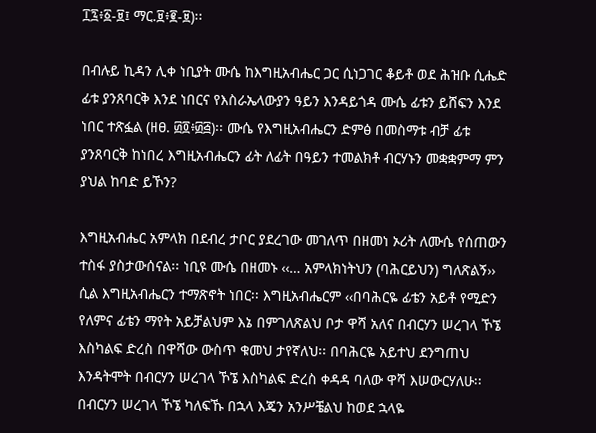፲፯፥፩-፱፤ ማር.፱፥፪-፱)፡፡

በብሉይ ኪዳን ሊቀ ነቢያት ሙሴ ከእግዚአብሔር ጋር ሲነጋገር ቆይቶ ወደ ሕዝቡ ሲሔድ ፊቱ ያንጸባርቅ እንደ ነበርና የእስራኤላውያን ዓይን እንዳይጎዳ ሙሴ ፊቱን ይሸፍን እንደ ነበር ተጽፏል (ዘፀ. ፴፬፥፴፭)፡፡ ሙሴ የእግዚአብሔርን ድምፅ በመስማቱ ብቻ ፊቱ ያንጸባርቅ ከነበረ እግዚአብሔርን ፊት ለፊት በዓይን ተመልክቶ ብርሃኑን መቋቋምማ ምን ያህል ከባድ ይኾን?

እግዚአብሔር አምላክ በደብረ ታቦር ያደረገው መገለጥ በዘመነ ኦሪት ለሙሴ የሰጠውን ተስፋ ያስታውሰናል፡፡ ነቢዩ ሙሴ በዘመኑ ‹‹… አምላክነትህን (ባሕርይህን) ግለጽልኝ›› ሲል እግዚአብሔርን ተማጽኖት ነበር፡፡ እግዚአብሔርም ‹‹በባሕርዬ ፊቴን አይቶ የሚድን የለምና ፊቴን ማየት አይቻልህም እኔ በምገለጽልህ ቦታ ዋሻ አለና በብርሃን ሠረገላ ኾኜ እስካልፍ ድረስ በዋሻው ውስጥ ቁመህ ታየኛለህ፡፡ በባሕርዬ አይተህ ደንግጠህ እንዳትሞት በብርሃን ሠረገላ ኾኜ እስካልፍ ድረስ ቀዳዳ ባለው ዋሻ እሠውርሃለሁ፡፡ በብርሃን ሠረገላ ኾኜ ካለፍኹ በኋላ እጄን አንሥቼልህ ከወደ ኋላዬ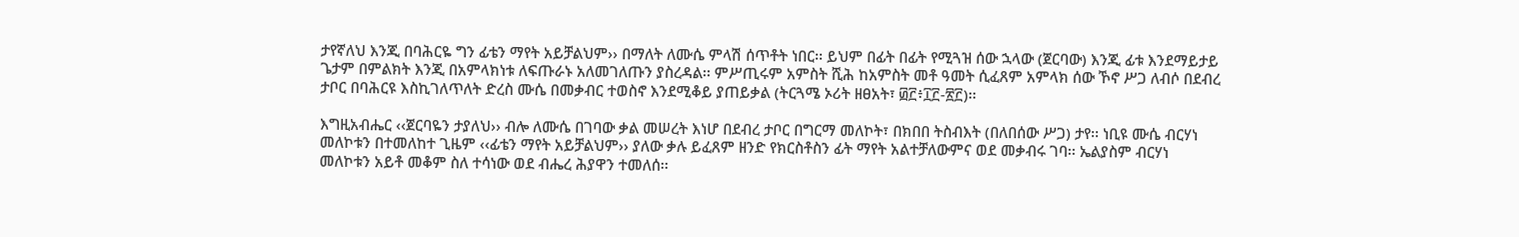ታየኛለህ እንጂ በባሕርዬ ግን ፊቴን ማየት አይቻልህም›› በማለት ለሙሴ ምላሽ ሰጥቶት ነበር፡፡ ይህም በፊት በፊት የሚጓዝ ሰው ኋላው (ጀርባው) እንጂ ፊቱ እንደማይታይ ጌታም በምልክት እንጂ በአምላክነቱ ለፍጡራኑ አለመገለጡን ያስረዳል፡፡ ምሥጢሩም አምስት ሺሕ ከአምስት መቶ ዓመት ሲፈጸም አምላክ ሰው ኾኖ ሥጋ ለብሶ በደብረ ታቦር በባሕርዩ እስኪገለጥለት ድረስ ሙሴ በመቃብር ተወስኖ እንደሚቆይ ያጠይቃል (ትርጓሜ ኦሪት ዘፀአት፣ ፴፫፥፲፫-፳፫)፡፡

እግዚአብሔር ‹‹ጀርባዬን ታያለህ›› ብሎ ለሙሴ በገባው ቃል መሠረት እነሆ በደብረ ታቦር በግርማ መለኮት፣ በክበበ ትስብእት (በለበሰው ሥጋ) ታየ፡፡ ነቢዩ ሙሴ ብርሃነ መለኮቱን በተመለከተ ጊዜም ‹‹ፊቴን ማየት አይቻልህም›› ያለው ቃሉ ይፈጸም ዘንድ የክርስቶስን ፊት ማየት አልተቻለውምና ወደ መቃብሩ ገባ፡፡ ኤልያስም ብርሃነ መለኮቱን አይቶ መቆም ስለ ተሳነው ወደ ብሔረ ሕያዋን ተመለሰ፡፡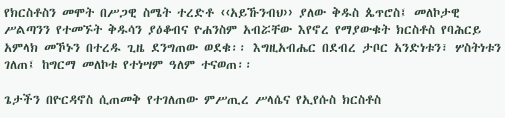የክርስቶስን መሞት በሥጋዊ ስሜት ተረድቶ ‹‹አይኹንብህ›› ያለው ቅዱስ ጴጥሮስ፤ መለኮታዊ ሥልጣንን የተመኙት ቅዱሳን ያዕቆብና ዮሐንስም አብሯቸው እየኖረ የማያውቁት ክርስቶስ የባሕርይ አምላክ መኾኑን በተረዱ ጊዜ ደንግጠው ወደቁ፡፡ እግዚአብሔር በደብረ ታቦር አንድነቱን፣ ሦስትነቱን ገለጠ፤ ከግርማ መለኮቱ የተነሣም ዓለም ተናወጠ፡፡

ጌታችን በዮርዳኖስ ሲጠመቅ የተገለጠው ምሥጢረ ሥላሴና የኢየሱስ ክርስቶስ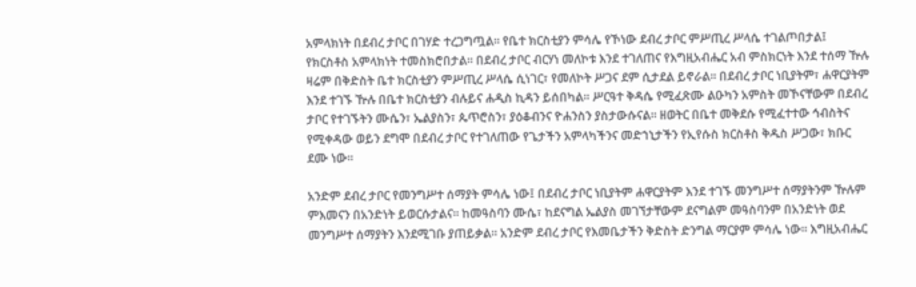አምላክነት በደብረ ታቦር በገሃድ ተረጋግጧል፡፡ የቤተ ክርስቲያን ምሳሌ የኾነው ደብረ ታቦር ምሥጢረ ሥላሴ ተገልጦበታል፤ የክርስቶስ አምላክነት ተመስክሮበታል፡፡ በደብረ ታቦር ብርሃነ መለኮቱ እንደ ተገለጠና የእግዚአብሔር አብ ምስክርነት እንደ ተሰማ ዅሉ ዛሬም በቅድስት ቤተ ክርስቲያን ምሥጢረ ሥላሴ ሲነገር፣ የመለኮት ሥጋና ደም ሲታደል ይኖራል፡፡ በደብረ ታቦር ነቢያትም፣ ሐዋርያትም እንደ ተገኙ ዅሉ በቤተ ክርስቲያን ብሉይና ሐዲስ ኪዳን ይሰበካል፡፡ ሥርዓተ ቅዳሴ የሚፈጽሙ ልዑካን አምስት መኾናቸውም በደብረ ታቦር የተገኙትን ሙሴን፣ ኤልያስን፣ ጴጥሮስን፣ ያዕቆብንና ዮሐንስን ያስታውሱናል፡፡ ዘወትር በቤተ መቅደሱ የሚፈተተው ኅብስትና የሚቀዳው ወይን ደግሞ በደብረ ታቦር የተገለጠው የጌታችን አምላካችንና መድኀኒታችን የኢየሱስ ክርስቶስ ቅዱስ ሥጋው፣ ክቡር ደሙ ነው፡፡

አንድም ደብረ ታቦር የመንግሥተ ሰማያት ምሳሌ ነው፤ በደብረ ታቦር ነቢያትም ሐዋርያትም እንደ ተገኙ መንግሥተ ሰማያትንም ዅሉም ምእመናን በአንድነት ይወርሱታልና፡፡ ከመዓስባን ሙሴ፣ ከደናግል ኤልያስ መገኘታቸውም ደናግልም መዓስባንም በአንድነት ወደ መንግሥተ ሰማያትን እንደሚገቡ ያጠይቃል፡፡ አንድም ደብረ ታቦር የእመቤታችን ቅድስት ድንግል ማርያም ምሳሌ ነው፡፡ እግዚአብሔር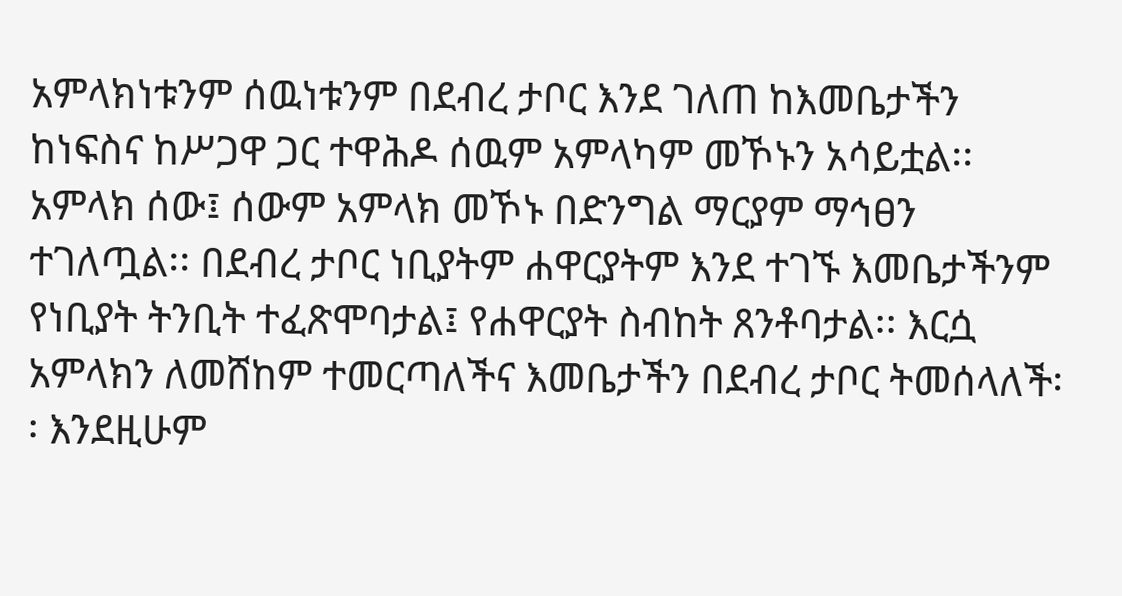አምላክነቱንም ሰዉነቱንም በደብረ ታቦር እንደ ገለጠ ከእመቤታችን ከነፍስና ከሥጋዋ ጋር ተዋሕዶ ሰዉም አምላካም መኾኑን አሳይቷል፡፡ አምላክ ሰው፤ ሰውም አምላክ መኾኑ በድንግል ማርያም ማኅፀን ተገለጧል፡፡ በደብረ ታቦር ነቢያትም ሐዋርያትም እንደ ተገኙ እመቤታችንም የነቢያት ትንቢት ተፈጽሞባታል፤ የሐዋርያት ስብከት ጸንቶባታል፡፡ እርሷ አምላክን ለመሸከም ተመርጣለችና እመቤታችን በደብረ ታቦር ትመሰላለች፡፡ እንደዚሁም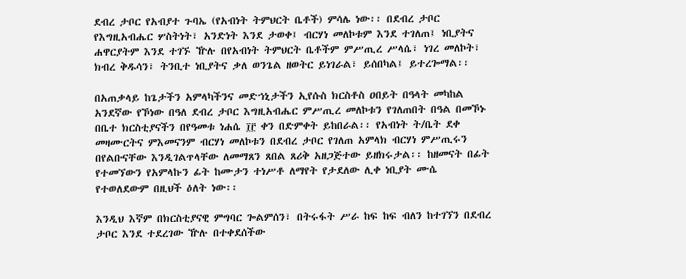ደብረ ታቦር የአብያተ ጉባኤ (የአብነት ትምህርት ቤቶች) ምሳሌ ነው፡፡ በደብረ ታቦር የእግዚአብሔር ሦስትነት፣ አንድነት እንደ ታወቀ፤ ብርሃነ መለኮቱም እንደ ተገለጠ፤ ነቢያትና ሐዋርያትም እንደ ተገኙ ዅሉ በየአብነት ትምህርት ቤቶችም ምሥጢረ ሥላሴ፣ ነገረ መለኮት፣ ክብረ ቅዱሳን፣ ትንቢተ ነቢያትና ቃለ ወንጌል ዘወትር ይነገራል፣ ይሰበካል፤ ይተረጐማል፡፡

በአጠቃላይ ከጌታችን አምላካችንና መድኀኒታችን ኢየሱስ ክርስቶስ ዐበይት በዓላት መካከል አንደኛው የኾነው በዓለ ደብረ ታቦር እግዚአብሔር ምሥጢረ መለኮቱን የገለጠበት በዓል በመኾኑ በቤተ ክርስቲያናችን በየዓመቱ ነሐሴ ፲፫ ቀን በድምቀት ይከበራል፡፡ የአብነት ት/ቤት ደቀ መዛሙርትና ምእመናንም ብርሃነ መለኮቱን በደብረ ታቦር የገለጠ አምላክ ብርሃነ ምሥጢሩን በየልቡናቸው እንዲገልጥላቸው ለመማጸን ጸበል ጸሪቅ አዘጋጅተው ይዘክሩታል፡፡ ከዘመናት በፊት የተመኘውን የአምላኩን ፊት ከሙታን ተነሥቶ ለማየት የታደለው ሊቀ ነቢያት ሙሴ የተወለደውም በዚህች ዕለት ነው፡፡

እንዲህ እኛም በክርስቲያናዊ ምግባር ጐልምሰን፣ በትሩፋት ሥራ ከፍ ከፍ ብለን ከተገኘን በደብረ ታቦር እንደ ተደረገው ዅሉ በተቀደሰችው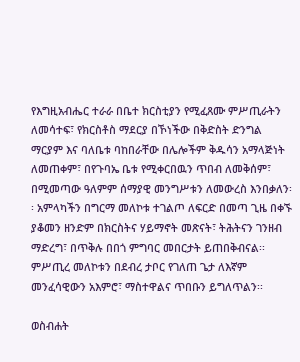የእግዚአብሔር ተራራ በቤተ ክርስቲያን የሚፈጸሙ ምሥጢራትን ለመሳተፍ፣ የክርስቶስ ማደርያ በኾነችው በቅድስት ድንግል ማርያም እና ባለቤቱ ባከበራቸው በሌሎችም ቅዱሳን አማላጅነት ለመጠቀም፣ በየጉባኤ ቤቱ የሚቀርበዉን ጥበብ ለመቅሰም፣ በሚመጣው ዓለምም ሰማያዊ መንግሥቱን ለመውረስ እንበቃለን፡፡ አምላካችን በግርማ መለኮቱ ተገልጦ ለፍርድ በመጣ ጊዜ በቀኙ ያቆመን ዘንድም በክርስትና ሃይማኖት መጽናት፣ ትሕትናን ገንዘብ ማድረግ፣ በጥቅሉ በበጎ ምግባር መበርታት ይጠበቅብናል፡፡ ምሥጢረ መለኮቱን በደብረ ታቦር የገለጠ ጌታ ለእኛም መንፈሳዊውን አእምሮ፣ ማስተዋልና ጥበቡን ይግለጥልን፡፡

ወስብሐት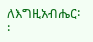ለእግዚአብሔር፡፡